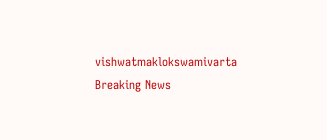vishwatmaklokswamivarta
Breaking News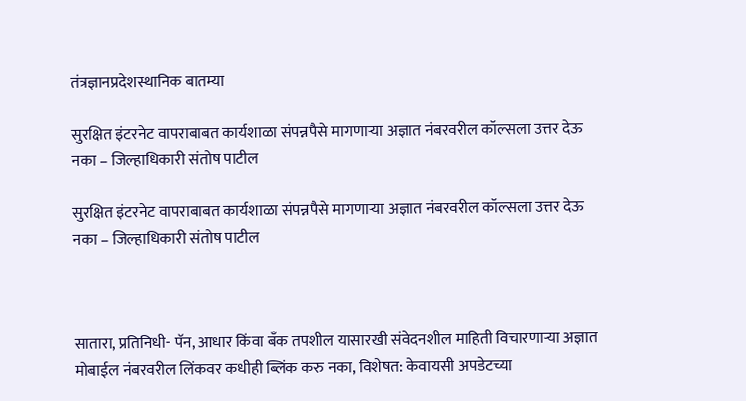तंत्रज्ञानप्रदेशस्थानिक बातम्या

सुरक्षित इंटरनेट वापराबाबत कार्यशाळा संपन्नपैसे मागणाऱ्या अज्ञात नंबरवरील कॉल्सला उत्तर देऊ नका – जिल्हाधिकारी संतोष पाटील

सुरक्षित इंटरनेट वापराबाबत कार्यशाळा संपन्नपैसे मागणाऱ्या अज्ञात नंबरवरील कॉल्सला उत्तर देऊ नका – जिल्हाधिकारी संतोष पाटील



सातारा, प्रतिनिधी- पॅन, आधार किंवा बँक तपशील यासारखी संवेदनशील माहिती विचारणाऱ्या अज्ञात मोबाईल नंबरवरील लिंकवर कधीही ब्लिंक करु नका, विशेषत: केवायसी अपडेटच्या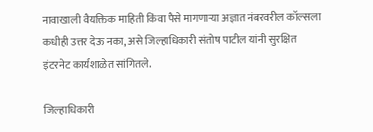नावाखाली वैयक्तिक माहिती किंवा पैसे मागणाऱ्या अज्ञात नंबरवरील कॉल्सला कधीही उत्तर देऊ नका, असे जिल्हाधिकारी संतोष पाटील यांनी सुरक्षित इंटरनेट कार्यशाळेत सांगितले.

जिल्हाधिकारी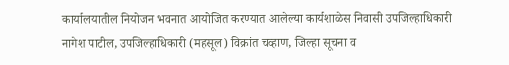कार्यालयातील नियोजन भवनात आयोजित करण्यात आलेल्या कार्यशाळेस निवासी उपजिल्हाधिकारी नागेश पाटील, उपजिल्हाधिकारी (महसूल) विक्रांत चव्हाण, जिल्हा सूचना व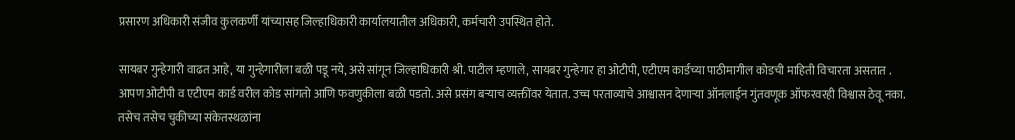प्रसारण अधिकारी संजीव कुलकर्णी यांच्यासह जिल्हाधिकारी कार्यालयातील अधिकारी, कर्मचारी उपस्थित होते.

सायबर गुन्हेगारी वाढत आहे, या गुन्हेगारीला बळी पडू नये, असे सांगून जिल्हाधिकारी श्री. पाटील म्हणाले, सायबर गुन्हेगार हा ओटीपी, एटीएम कार्डच्या पाठीमागील कोडची माहिती विचारता असतात . आपण ओटीपी व एटीएम कार्ड वरील कोड सांगतो आणि फवणुकीला बळी पडतो. असे प्रसंग बऱ्याच व्यक्तींवर येतात. उच्च परताव्याचे आश्वासन देणाऱ्या ऑनलाईन गुंतवणूक ऑफरवरही विश्वास ठेवू नका. तसेच तसेच चुकीच्या संकेतस्थळांना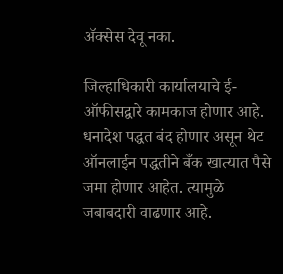ॲक्सेस देवू नका.

जिल्हाधिकारी कार्यालयाचे ई-ऑफीसद्वारे कामकाज होणार आहे. धनादेश पद्धत बंद होणार असून थेट ऑनलाईन पद्धतीने बँक खात्यात पैसे जमा होणार आहेत. त्यामुळे जबाबदारी वाढणार आहे.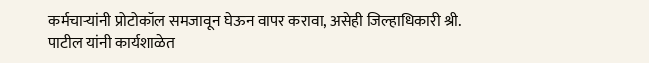कर्मचाऱ्यांनी प्रोटोकॉल समजावून घेऊन वापर करावा, असेही जिल्हाधिकारी श्री. पाटील यांनी कार्यशाळेत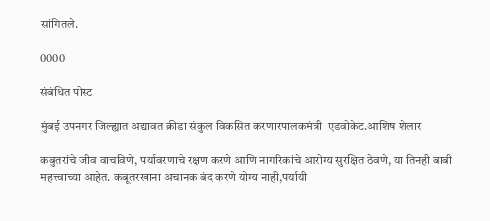सांगितले.

0000

संबंधित पोस्ट

मुंबई उपनगर जिल्ह्यात अद्यावत क्रीडा संकुल विकसित करणारपालकमंत्री  एडवोकेट.आशिष शेलार

कबुतरांचे जीव वाचविणे, पर्यावरणाचे रक्षण करणे आणि नागरिकांचे आरोग्य सुरक्षित ठेवणे, या तिनही बाबी महत्त्वाच्या आहेत. कबूतरखाना अचानक बंद करणे योग्य नाही,पर्यायी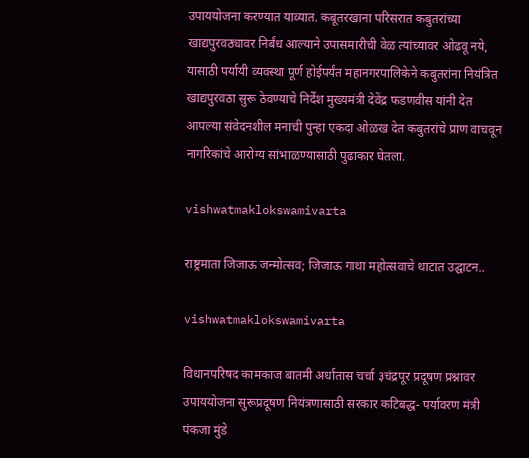उपाययोजना करण्यात याव्यात. कबूतरखाना परिसरात कबुतरांच्या खाद्यपुरवठ्यावर निर्बंध आल्याने उपासमारीची वेळ त्यांच्यावर ओढवू नये, यासाठी पर्यायी व्यवस्था पूर्ण होईपर्यंत महानगरपालिकेने कबुतरांना नियंत्रित खाद्यपुरवठा सुरू ठेवण्याचे निर्देश मुख्यमंत्री देवेंद्र फडणवीस यांनी देत आपल्या संवेदनशील मनाची पुन्हा एकदा ओळख देत कबुतरांचे प्राण वाचवून नागरिकांचे आरोग्य सांभाळण्यासाठी पुढाकार घेतला.

vishwatmaklokswamivarta

राष्ट्रमाता जिजाऊ जन्मोत्सव; जिजाऊ गाथा महोत्सवाचे थाटात उद्घाटन..

vishwatmaklokswamivarta

विधानपरिषद कामकाज बातमी अर्धातास चर्चा ३चंद्रपूर प्रदूषण प्रश्नावर उपाययोजना सुरूप्रदूषण नियंत्रणासाठी सरकार कटिबद्ध- पर्यावरण मंत्री पंकजा मुंडे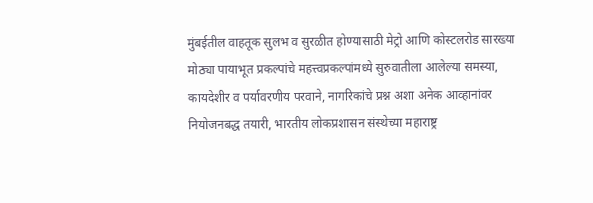मुंबईतील वाहतूक सुलभ व सुरळीत होण्यासाठी मेट्रो आणि कोस्टलरोड सारख्या मोठ्या पायाभूत प्रकल्पांचे महत्त्वप्रकल्पांमध्ये सुरुवातीला आलेल्या समस्या, कायदेशीर व पर्यावरणीय परवाने, नागरिकांचे प्रश्न अशा अनेक आव्हानांवर नियोजनबद्ध तयारी, भारतीय लोकप्रशासन संस्थेच्या महाराष्ट्र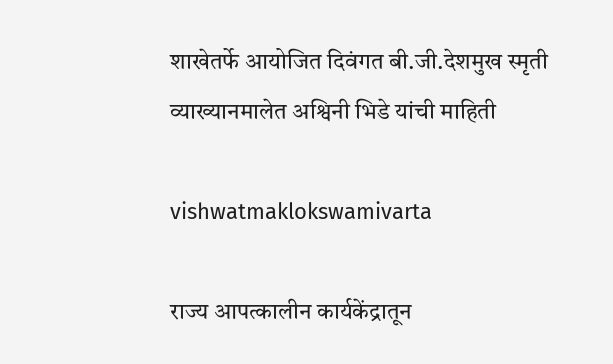शाखेतर्फे आयोजित दिवंगत बी.जी.देशमुख स्मृती व्याख्यानमालेत अश्विनी भिडे यांची माहिती

vishwatmaklokswamivarta

राज्य आपत्कालीन कार्यकेंद्रातून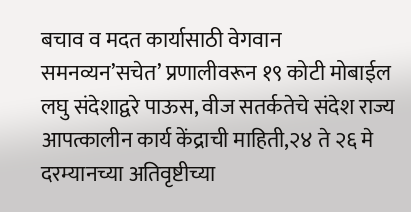बचाव व मदत कार्यासाठी वेगवान समनव्यन’सचेत’ प्रणालीवरून १९ कोटी मोबाईल लघु संदेशाद्वरे पाऊस, वीज सतर्कतेचे संदेश राज्य आपत्कालीन कार्य केंद्राची माहिती,२४ ते २६ मे दरम्यानच्या अतिवृष्टीच्या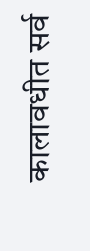कालावधीत सर्व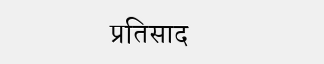प्रतिसाद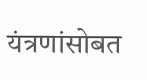यंत्रणांसोबत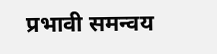प्रभावी समन्वय